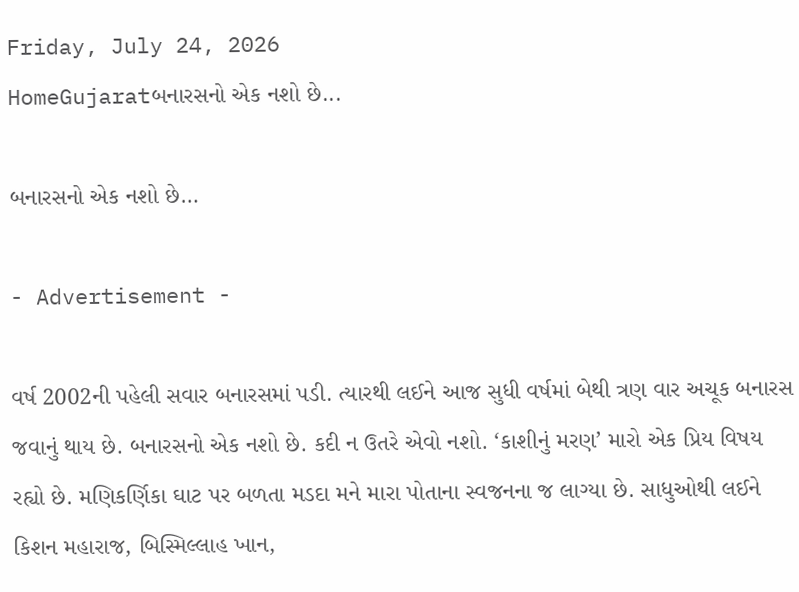Friday, July 24, 2026
HomeGujaratબનારસનો એક નશો છે...

બનારસનો એક નશો છે…

- Advertisement -

વર્ષ 2002ની પહેલી સવાર બનારસમાં પડી. ત્યારથી લઈને આજ સુધી વર્ષમાં બેથી ત્રણ વાર અચૂક બનારસ જવાનું થાય છે. બનારસનો એક નશો છે. કદી ન ઉતરે એવો નશો. ‘કાશીનું મરણ’ મારો એક પ્રિય વિષય રહ્યો છે. મણિકર્ણિકા ઘાટ પર બળતા મડદા મને મારા પોતાના સ્વજનના જ લાગ્યા છે. સાધુઓથી લઈને કિશન મહારાજ, બિસ્મિલ્લાહ ખાન,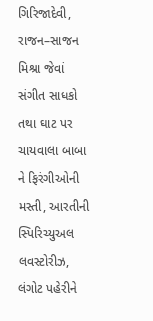ગિરિજાદેવી, રાજન–સાજન મિશ્રા જેવાં સંગીત સાધકો તથા ઘાટ પર ચાયવાલા બાબા ને ફિરંગીઓની મસ્તી, આરતીની સ્પિરિચ્યુઅલ લવસ્ટોરીઝ, લંગોટ પહેરીને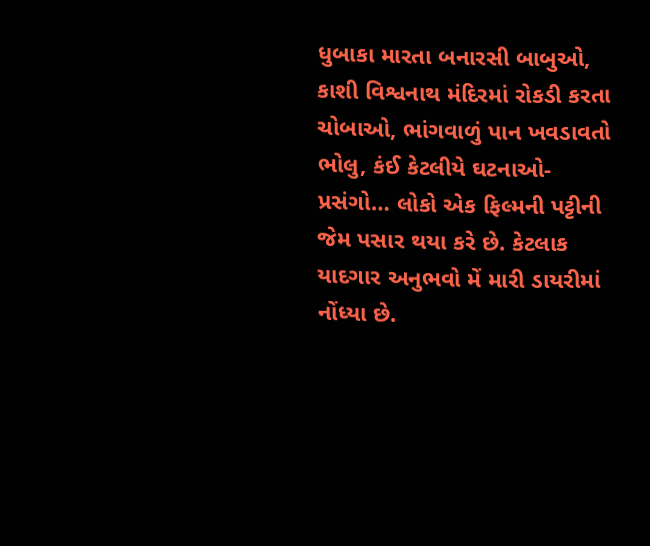ધુબાકા મારતા બનારસી બાબુઓ, કાશી વિશ્વનાથ મંદિરમાં રોકડી કરતા ચોબાઓ, ભાંગવાળું પાન ખવડાવતો ભોલુ, કંઈ કેટલીયે ઘટનાઓ-પ્રસંગો… લોકો એક ફિલ્મની પટ્ટીની જેમ પસાર થયા કરે છે. કેટલાક યાદગાર અનુભવો મેં મારી ડાયરીમાં નોંધ્યા છે.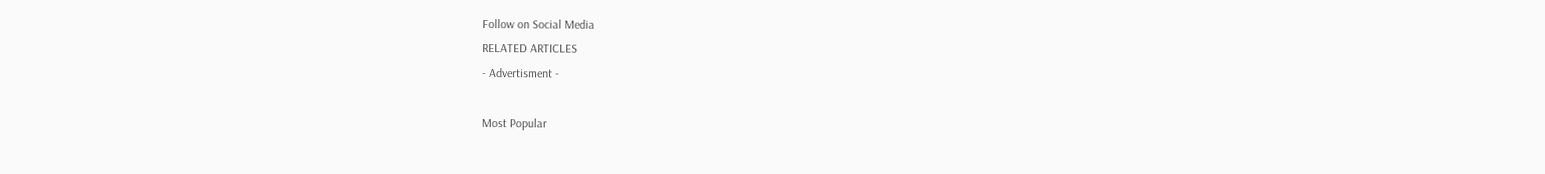Follow on Social Media
RELATED ARTICLES
- Advertisment -

Most Popular